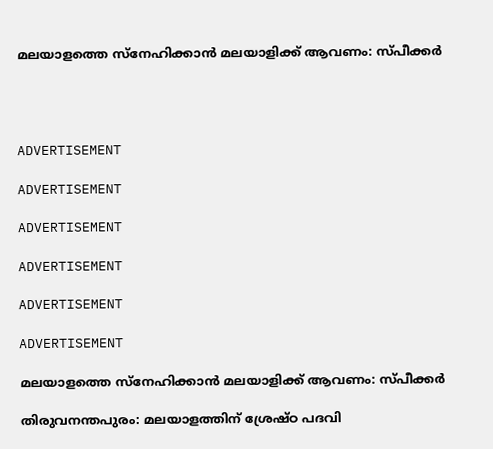മലയാളത്തെ സ്‌നേഹിക്കാന്‍ മലയാളിക്ക് ആവണം: സ്പീക്കര്‍




ADVERTISEMENT

ADVERTISEMENT

ADVERTISEMENT

ADVERTISEMENT

ADVERTISEMENT

ADVERTISEMENT

മലയാളത്തെ സ്‌നേഹിക്കാന്‍ മലയാളിക്ക് ആവണം: സ്പീക്കര്‍

തിരുവനന്തപുരം: മലയാളത്തിന് ശ്രേഷ്ഠ പദവി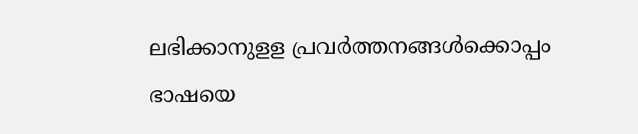ലഭിക്കാനുളള പ്രവര്‍ത്തനങ്ങള്‍ക്കൊപ്പം ഭാഷയെ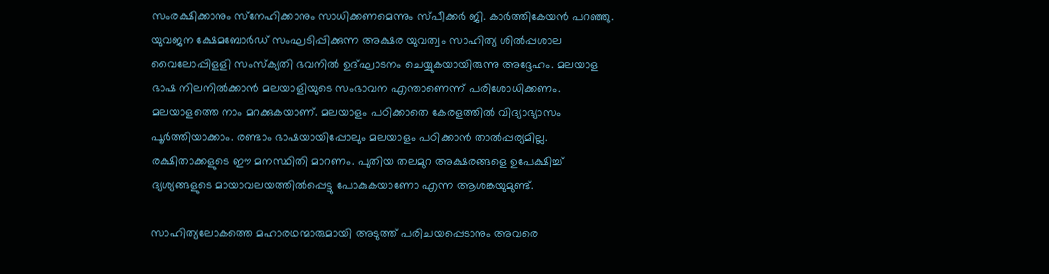സംരക്ഷിക്കാനും സ്‌നേഹിക്കാനും സാധിക്കണമെന്നും സ്പീക്കര്‍ ജി. കാര്‍ത്തികേയന്‍ പറഞ്ഞു. യുവജന ക്ഷേമബോര്‍ഡ് സംഘടിപ്പിക്കുന്ന അക്ഷര യുവത്വം സാഹിത്യ ശില്‍പ്പശാല വൈലോപ്പിളളി സംസ്‌ക്യതി ഭവനില്‍ ഉദ്ഘാടനം ചെയ്യുകയായിരുന്നു അദ്ദേഹം. മലയാള ഭാഷ നിലനില്‍ക്കാന്‍ മലയാളിയുടെ സംഭാവന എന്താണെന്ന് പരിശോധിക്കണം. മലയാളത്തെ നാം മറക്കുകയാണ്. മലയാളം പഠിക്കാതെ കേരളത്തില്‍ വിദ്യാഭ്യാസം പൂര്‍ത്തിയാക്കാം. രണ്ടാം ഭാഷയായിപ്പോലും മലയാളം പഠിക്കാന്‍ താല്‍പ്പര്യമില്ല. രക്ഷിതാക്കളുടെ ഈ മനസ്ഥിതി മാറണം. പുതിയ തലമുറ അക്ഷരങ്ങളെ ഉപേക്ഷിച്ച് ദ്യശ്യങ്ങളുടെ മായാവലയത്തില്‍പ്പെട്ടു പോകുകയാണോ എന്ന ആശങ്കയുമുണ്ട്.

സാഹിത്യലോകത്തെ മഹാരഥന്മാരുമായി അടുത്ത് പരിചയപ്പെടാനും അവരെ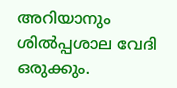അറിയാനും ശില്‍പ്പശാല വേദി ഒരുക്കും.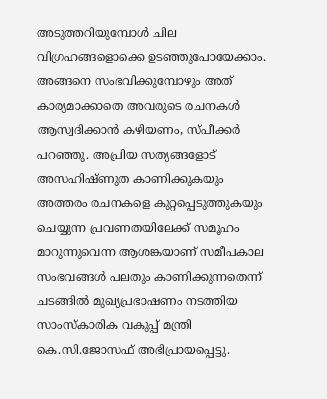അടുത്തറിയുമ്പോള്‍ ചില വിഗ്രഹങ്ങളൊക്കെ ഉടഞ്ഞുപോയേക്കാം. അങ്ങനെ സംഭവിക്കുമ്പോഴും അത് കാര്യമാക്കാതെ അവരുടെ രചനകള്‍ ആസ്വദിക്കാന്‍ കഴിയണം, സ്പീക്കര്‍ പറഞ്ഞു. അപ്രിയ സത്യങ്ങളോട് അസഹിഷ്ണുത കാണിക്കുകയും അത്തരം രചനകളെ കുറ്റപ്പെടുത്തുകയും ചെയ്യുന്ന പ്രവണതയിലേക്ക് സമൂഹം മാറുന്നുവെന്ന ആശങ്കയാണ് സമീപകാല സംഭവങ്ങള്‍ പലതും കാണിക്കുന്നതെന്ന് ചടങ്ങില്‍ മുഖ്യപ്രഭാഷണം നടത്തിയ സാംസ്‌കാരിക വകുപ്പ് മന്ത്രി കെ.സി.ജോസഫ് അഭിപ്രായപ്പെട്ടു.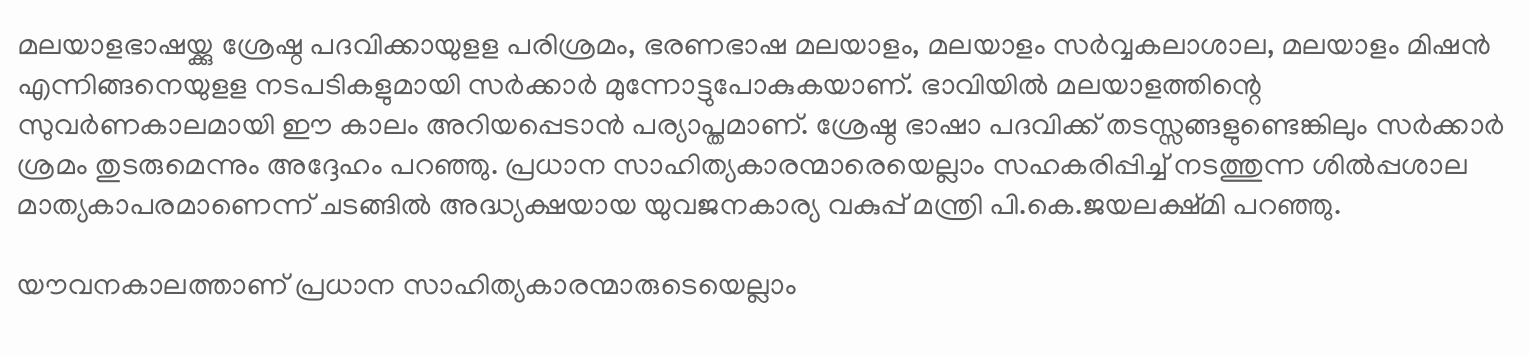മലയാളഭാഷയ്ക്കു ശ്രേഷ്ഠ പദവിക്കായുളള പരിശ്രമം, ഭരണഭാഷ മലയാളം, മലയാളം സര്‍വ്വകലാശാല, മലയാളം മിഷന്‍ എന്നിങ്ങനെയുളള നടപടികളുമായി സര്‍ക്കാര്‍ മുന്നോട്ടുപോകുകയാണ്. ഭാവിയില്‍ മലയാളത്തിന്റെ സുവര്‍ണകാലമായി ഈ കാലം അറിയപ്പെടാന്‍ പര്യാപ്തമാണ്. ശ്രേഷ്ഠ ഭാഷാ പദവിക്ക് തടസ്സങ്ങളുണ്ടെങ്കിലും സര്‍ക്കാര്‍ ശ്രമം തുടരുമെന്നും അദ്ദേഹം പറഞ്ഞു. പ്രധാന സാഹിത്യകാരന്മാരെയെല്ലാം സഹകരിപ്പിച്ച് നടത്തുന്ന ശില്‍പ്പശാല മാത്യകാപരമാണെന്ന് ചടങ്ങില്‍ അദ്ധ്യക്ഷയായ യുവജനകാര്യ വകുപ്പ് മന്ത്രി പി.കെ.ജയലക്ഷ്മി പറഞ്ഞു.

യൗവനകാലത്താണ് പ്രധാന സാഹിത്യകാരന്മാരുടെയെല്ലാം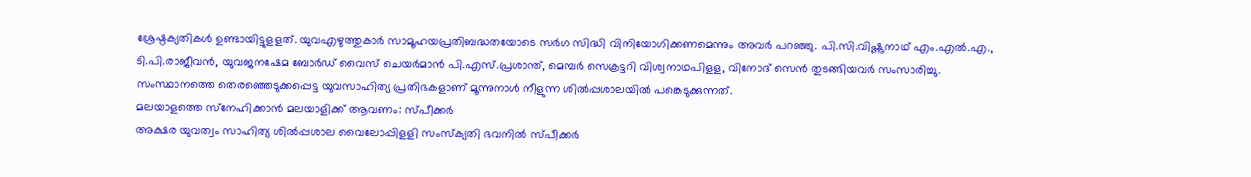ശ്രേഷ്ഠക്യതികള്‍ ഉണ്ടായിട്ടുളളത്. യുവഎഴുത്തുകാര്‍ സാമൂഹയപ്രതിബദ്ധതയോടെ സര്‍ഗ സിദ്ധി വിനിയോഗിക്കണമെന്നും അവര്‍ പറഞ്ഞു. പി.സി.വിഷ്ണുനാഥ് എം.എല്‍.എ., ടി.പി.രാജീവന്‍, യുവജനഷേമ ബോര്‍ഡ് വൈസ് ചെയര്‍മാന്‍ പി.എസ്.പ്രശാന്ത്, മെമ്പര്‍ സെക്രട്ടറി വിശ്വനാഥപിളള, വിനോദ് സെന്‍ തുടങ്ങിയവര്‍ സംസാരിച്ചു. സംസ്ഥാനത്തെ തെരഞ്ഞെടുക്കപ്പെട്ട യുവസാഹിത്യ പ്രതിഭകളാണ് മൂന്നുനാള്‍ നീളുന്ന ശില്‍പ്പശാലയില്‍ പങ്കെടുക്കുന്നത്.
മലയാളത്തെ സ്‌നേഹിക്കാന്‍ മലയാളിക്ക് ആവണം: സ്പീക്കര്‍
അക്ഷര യുവത്വം സാഹിത്യ ശില്‍പ്പശാല വൈലോപ്പിളളി സംസ്‌ക്യതി ഭവനില്‍ സ്പീക്കര്‍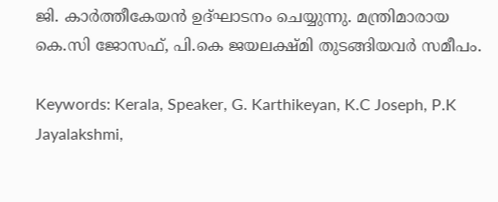ജി. കാര്‍ത്തീകേയന്‍ ഉദ്ഘാടനം ചെയ്യുന്നു. മന്ത്രിമാരായ കെ.സി ജോസഫ്, പി.കെ ജയലക്ഷ്മി തുടങ്ങിയവര്‍ സമീപം.

Keywords: Kerala, Speaker, G. Karthikeyan, K.C Joseph, P.K Jayalakshmi,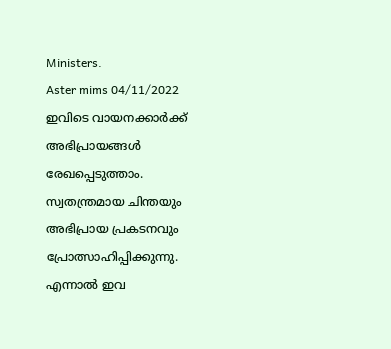Ministers.
Aster mims 04/11/2022
ഇവിടെ വായനക്കാർക്ക് അഭിപ്രായങ്ങൾ രേഖപ്പെടുത്താം. സ്വതന്ത്രമായ ചിന്തയും അഭിപ്രായ പ്രകടനവും പ്രോത്സാഹിപ്പിക്കുന്നു. എന്നാൽ ഇവ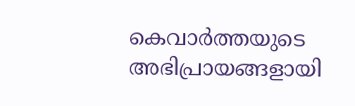കെവാർത്തയുടെ അഭിപ്രായങ്ങളായി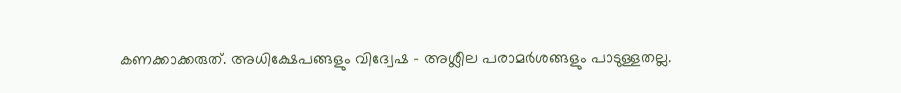കണക്കാക്കരുത്. അധിക്ഷേപങ്ങളും വിദ്വേഷ - അശ്ലീല പരാമർശങ്ങളും പാടുള്ളതല്ല.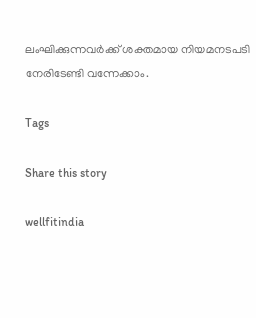ലംഘിക്കുന്നവർക്ക് ശക്തമായ നിയമനടപടി നേരിടേണ്ടി വന്നേക്കാം.

Tags

Share this story

wellfitindia